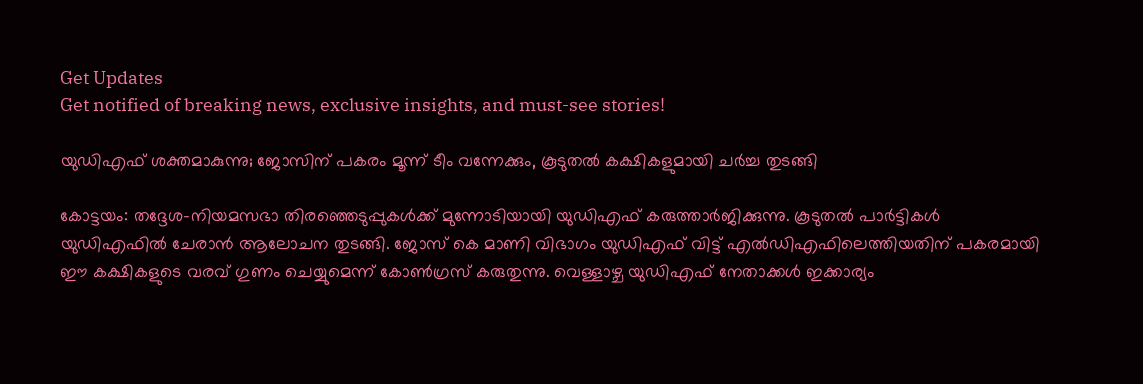Get Updates
Get notified of breaking news, exclusive insights, and must-see stories!

യുഡിഎഫ് ശക്തമാകുന്നു; ജോസിന് പകരം മൂന്ന് ടീം വന്നേക്കും, കൂടുതല്‍ കക്ഷികളുമായി ചര്‍ച്ച തുടങ്ങി

കോട്ടയം: തദ്ദേശ-നിയമസഭാ തിരഞ്ഞെടുപ്പുകള്‍ക്ക് മുന്നോടിയായി യുഡിഎഫ് കരുത്താര്‍ജിക്കുന്നു. കൂടുതല്‍ പാര്‍ട്ടികള്‍ യുഡിഎഫില്‍ ചേരാന്‍ ആലോചന തുടങ്ങി. ജോസ് കെ മാണി വിഭാഗം യുഡിഎഫ് വിട്ട് എല്‍ഡിഎഫിലെത്തിയതിന് പകരമായി ഈ കക്ഷികളുടെ വരവ് ഗുണം ചെയ്യുമെന്ന് കോണ്‍ഗ്രസ് കരുതുന്നു. വെള്ളാഴ്ച യുഡിഎഫ് നേതാക്കള്‍ ഇക്കാര്യം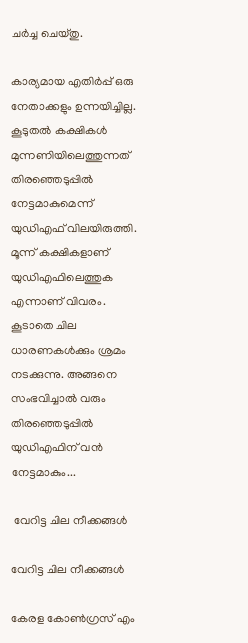ചര്‍ച്ച ചെയ്തു.

കാര്യമായ എതിര്‍പ്പ് ഒരു നേതാക്കളും ഉന്നയിച്ചില്ല. കൂടുതല്‍ കക്ഷികള്‍ മുന്നണിയിലെത്തുന്നത് തിരഞ്ഞെടുപ്പില്‍ നേട്ടമാകുമെന്ന് യുഡിഎഫ് വിലയിരുത്തി. മൂന്ന് കക്ഷികളാണ് യുഡിഎഫിലെത്തുക എന്നാണ് വിവരം. കൂടാതെ ചില ധാരണകള്‍ക്കും ശ്രമം നടക്കുന്നു. അങ്ങനെ സംഭവിച്ചാല്‍ വരും തിരഞ്ഞെടുപ്പില്‍ യുഡിഎഫിന് വന്‍ നേട്ടമാകും...

 വേറിട്ട ചില നീക്കങ്ങള്‍

വേറിട്ട ചില നീക്കങ്ങള്‍

കേരള കോണ്‍ഗ്രസ് എം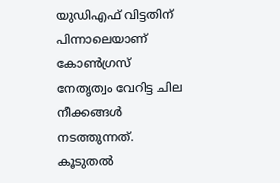യുഡിഎഫ് വിട്ടതിന് പിന്നാലെയാണ് കോണ്‍ഗ്രസ് നേതൃത്വം വേറിട്ട ചില നീക്കങ്ങള്‍ നടത്തുന്നത്. കൂടുതല്‍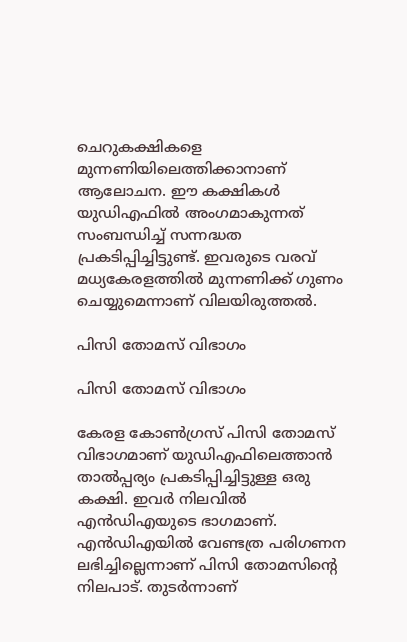ചെറുകക്ഷികളെ മുന്നണിയിലെത്തിക്കാനാണ് ആലോചന. ഈ കക്ഷികള്‍ യുഡിഎഫില്‍ അംഗമാകുന്നത് സംബന്ധിച്ച് സന്നദ്ധത പ്രകടിപ്പിച്ചിട്ടുണ്ട്. ഇവരുടെ വരവ് മധ്യകേരളത്തില്‍ മുന്നണിക്ക് ഗുണം ചെയ്യുമെന്നാണ് വിലയിരുത്തല്‍.

പിസി തോമസ് വിഭാഗം

പിസി തോമസ് വിഭാഗം

കേരള കോണ്‍ഗ്രസ് പിസി തോമസ് വിഭാഗമാണ് യുഡിഎഫിലെത്താന്‍ താല്‍പ്പര്യം പ്രകടിപ്പിച്ചിട്ടുള്ള ഒരു കക്ഷി. ഇവര്‍ നിലവില്‍ എന്‍ഡിഎയുടെ ഭാഗമാണ്. എന്‍ഡിഎയില്‍ വേണ്ടത്ര പരിഗണന ലഭിച്ചില്ലെന്നാണ് പിസി തോമസിന്റെ നിലപാട്. തുടര്‍ന്നാണ്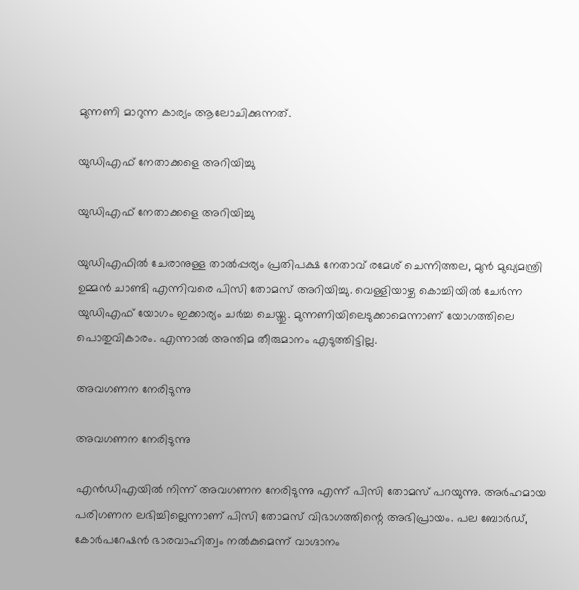മുന്നണി മാറുന്ന കാര്യം ആലോചിക്കുന്നത്.

യുഡിഎഫ് നേതാക്കളെ അറിയിച്ചു

യുഡിഎഫ് നേതാക്കളെ അറിയിച്ചു

യുഡിഎഫില്‍ ചേരാനുള്ള താല്‍പ്പര്യം പ്രതിപക്ഷ നേതാവ് രമേശ് ചെന്നിത്തല, മുന്‍ മുഖ്യമന്ത്രി ഉമ്മന്‍ ചാണ്ടി എന്നിവരെ പിസി തോമസ് അറിയിച്ചു. വെള്ളിയാഴ്ച കൊച്ചിയില്‍ ചേര്‍ന്ന യുഡിഎഫ് യോഗം ഇക്കാര്യം ചര്‍ച്ച ചെയ്തു. മുന്നണിയിലെടുക്കാമെന്നാണ് യോഗത്തിലെ പൊതുവികാരം. എന്നാല്‍ അന്തിമ തീരുമാനം എടുത്തിട്ടില്ല.

അവഗണന നേരിടുന്നു

അവഗണന നേരിടുന്നു

എന്‍ഡിഎയില്‍ നിന്ന് അവഗണന നേരിടുന്നു എന്ന് പിസി തോമസ് പറയുന്നു. അര്‍ഹമായ പരിഗണന ലഭിച്ചില്ലെന്നാണ് പിസി തോമസ് വിഭാഗത്തിന്റെ അഭിപ്രായം. പല ബോര്‍ഡ്, കോര്‍പറേഷന്‍ ഭാരവാഹിത്വം നല്‍കുമെന്ന് വാഗ്ദാനം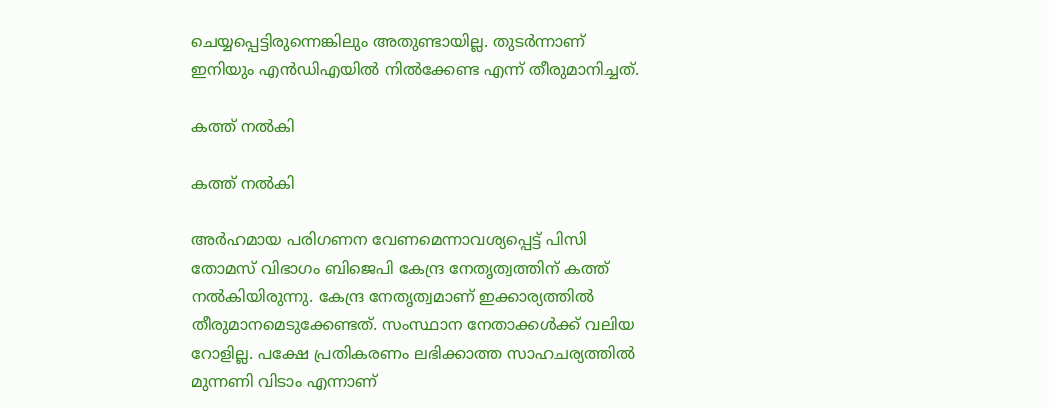ചെയ്യപ്പെട്ടിരുന്നെങ്കിലും അതുണ്ടായില്ല. തുടര്‍ന്നാണ് ഇനിയും എന്‍ഡിഎയില്‍ നില്‍ക്കേണ്ട എന്ന് തീരുമാനിച്ചത്.

കത്ത് നല്‍കി

കത്ത് നല്‍കി

അര്‍ഹമായ പരിഗണന വേണമെന്നാവശ്യപ്പെട്ട് പിസി തോമസ് വിഭാഗം ബിജെപി കേന്ദ്ര നേതൃത്വത്തിന് കത്ത് നല്‍കിയിരുന്നു. കേന്ദ്ര നേതൃത്വമാണ് ഇക്കാര്യത്തില്‍ തീരുമാനമെടുക്കേണ്ടത്. സംസ്ഥാന നേതാക്കള്‍ക്ക് വലിയ റോളില്ല. പക്ഷേ പ്രതികരണം ലഭിക്കാത്ത സാഹചര്യത്തില്‍ മുന്നണി വിടാം എന്നാണ്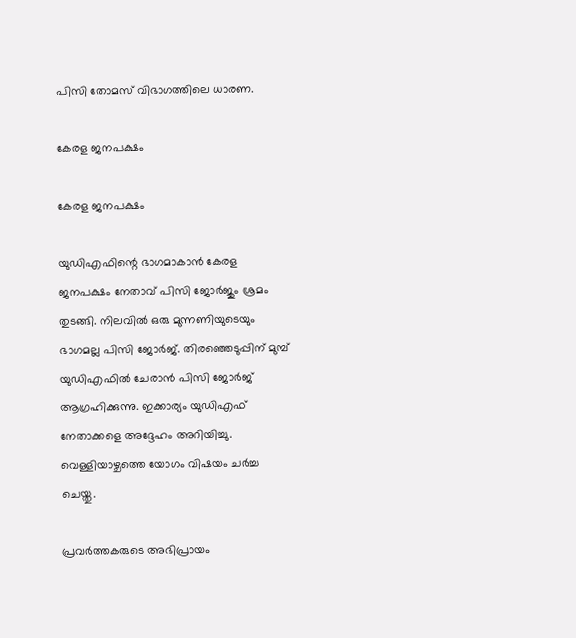പിസി തോമസ് വിഭാഗത്തിലെ ധാരണ.

കേരള ജനപക്ഷം

കേരള ജനപക്ഷം

യുഡിഎഫിന്റെ ഭാഗമാകാന്‍ കേരള ജനപക്ഷം നേതാവ് പിസി ജോര്‍ജും ശ്രമം തുടങ്ങി. നിലവില്‍ ഒരു മുന്നണിയുടെയും ഭാഗമല്ല പിസി ജോര്‍ജ്. തിരഞ്ഞെടുപ്പിന് മുമ്പ് യുഡിഎഫില്‍ ചേരാന്‍ പിസി ജോര്‍ജ് ആഗ്രഹിക്കുന്നു. ഇക്കാര്യം യുഡിഎഫ് നേതാക്കളെ അദ്ദേഹം അറിയിച്ചു. വെള്ളിയാഴ്ചത്തെ യോഗം വിഷയം ചര്‍ച്ച ചെയ്തു.

പ്രവര്‍ത്തകരുടെ അഭിപ്രായം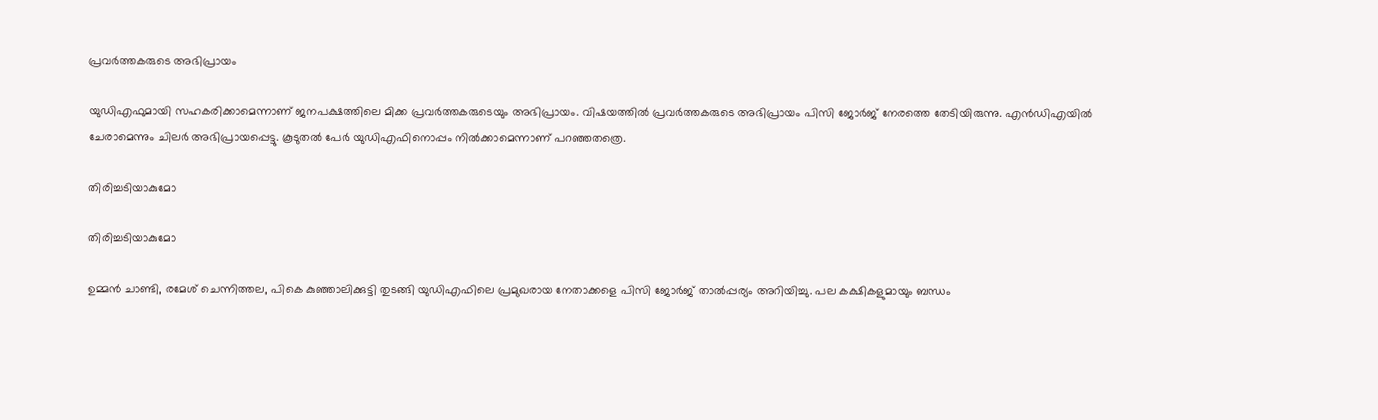പ്രവര്‍ത്തകരുടെ അഭിപ്രായം

യുഡിഎഫുമായി സഹകരിക്കാമെന്നാണ് ജനപക്ഷത്തിലെ മിക്ക പ്രവര്‍ത്തകരുടെയും അഭിപ്രായം. വിഷയത്തില്‍ പ്രവര്‍ത്തകരുടെ അഭിപ്രായം പിസി ജോര്‍ജ് നേരത്തെ തേടിയിരുന്നു. എന്‍ഡിഎയില്‍ ചേരാമെന്നും ചിലര്‍ അഭിപ്രായപ്പെട്ടു. കൂടുതല്‍ പേര്‍ യുഡിഎഫിനൊപ്പം നില്‍ക്കാമെന്നാണ് പറഞ്ഞതത്രെ.

തിരിച്ചടിയാകുമോ

തിരിച്ചടിയാകുമോ

ഉമ്മന്‍ ചാണ്ടി, രമേശ് ചെന്നിത്തല, പികെ കുഞ്ഞാലിക്കുട്ടി തുടങ്ങി യുഡിഎഫിലെ പ്രമുഖരായ നേതാക്കളെ പിസി ജോര്‍ജ് താല്‍പ്പര്യം അറിയിച്ചു. പല കക്ഷികളുമായും ബന്ധം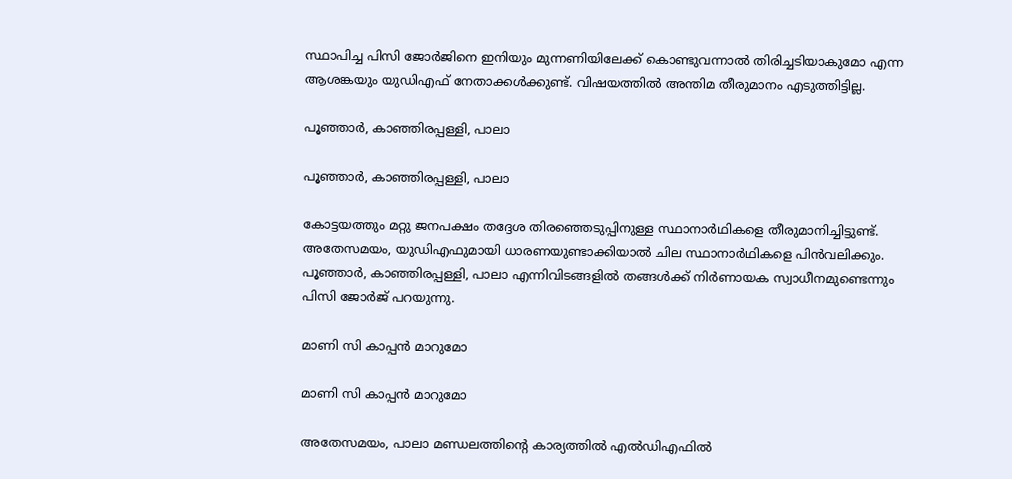സ്ഥാപിച്ച പിസി ജോര്‍ജിനെ ഇനിയും മുന്നണിയിലേക്ക് കൊണ്ടുവന്നാല്‍ തിരിച്ചടിയാകുമോ എന്ന ആശങ്കയും യുഡിഎഫ് നേതാക്കള്‍ക്കുണ്ട്. വിഷയത്തില്‍ അന്തിമ തീരുമാനം എടുത്തിട്ടില്ല.

പൂഞ്ഞാര്‍, കാഞ്ഞിരപ്പള്ളി, പാലാ

പൂഞ്ഞാര്‍, കാഞ്ഞിരപ്പള്ളി, പാലാ

കോട്ടയത്തും മറ്റു ജനപക്ഷം തദ്ദേശ തിരഞ്ഞെടുപ്പിനുള്ള സ്ഥാനാര്‍ഥികളെ തീരുമാനിച്ചിട്ടുണ്ട്. അതേസമയം, യുഡിഎഫുമായി ധാരണയുണ്ടാക്കിയാല്‍ ചില സ്ഥാനാര്‍ഥികളെ പിന്‍വലിക്കും. പൂഞ്ഞാര്‍, കാഞ്ഞിരപ്പള്ളി, പാലാ എന്നിവിടങ്ങളില്‍ തങ്ങള്‍ക്ക് നിര്‍ണായക സ്വാധീനമുണ്ടെന്നും പിസി ജോര്‍ജ് പറയുന്നു.

മാണി സി കാപ്പന്‍ മാറുമോ

മാണി സി കാപ്പന്‍ മാറുമോ

അതേസമയം, പാലാ മണ്ഡലത്തിന്റെ കാര്യത്തില്‍ എല്‍ഡിഎഫില്‍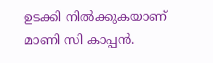ഉടക്കി നില്‍ക്കുകയാണ് മാണി സി കാപ്പന്‍.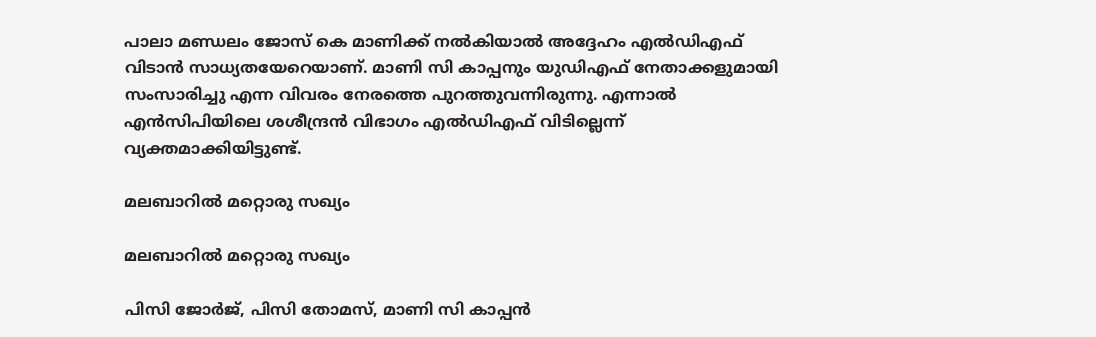പാലാ മണ്ഡലം ജോസ് കെ മാണിക്ക് നല്‍കിയാല്‍ അദ്ദേഹം എല്‍ഡിഎഫ് വിടാന്‍ സാധ്യതയേറെയാണ്. മാണി സി കാപ്പനും യുഡിഎഫ് നേതാക്കളുമായി സംസാരിച്ചു എന്ന വിവരം നേരത്തെ പുറത്തുവന്നിരുന്നു. എന്നാല്‍ എന്‍സിപിയിലെ ശശീന്ദ്രന്‍ വിഭാഗം എല്‍ഡിഎഫ് വിടില്ലെന്ന് വ്യക്തമാക്കിയിട്ടുണ്ട്.

മലബാറില്‍ മറ്റൊരു സഖ്യം

മലബാറില്‍ മറ്റൊരു സഖ്യം

പിസി ജോര്‍ജ്, പിസി തോമസ്, മാണി സി കാപ്പന്‍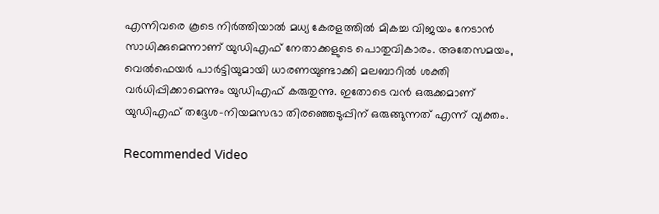എന്നിവരെ കൂടെ നിര്‍ത്തിയാല്‍ മധ്യ കേരളത്തില്‍ മികച്ച വിജയം നേടാന്‍ സാധിക്കുമെന്നാണ് യുഡിഎഫ് നേതാക്കളുടെ പൊതുവികാരം. അതേസമയം, വെല്‍ഫെയര്‍ പാര്‍ട്ടിയുമായി ധാരണയുണ്ടാക്കി മലബാറില്‍ ശക്തി വര്‍ധിപ്പിക്കാമെന്നും യുഡിഎഫ് കരുതുന്നു. ഇതോടെ വന്‍ ഒരുക്കമാണ് യുഡിഎഫ് തദ്ദേശ-നിയമസഭാ തിരഞ്ഞെടുപ്പിന് ഒരുങ്ങുന്നത് എന്ന് വ്യക്തം.

Recommended Video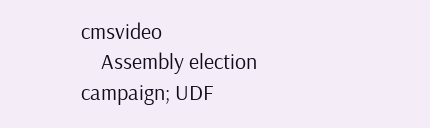cmsvideo
    Assembly election campaign; UDF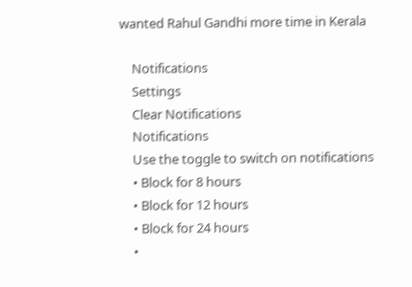wanted Rahul Gandhi more time in Kerala

    Notifications
    Settings
    Clear Notifications
    Notifications
    Use the toggle to switch on notifications
    • Block for 8 hours
    • Block for 12 hours
    • Block for 24 hours
    •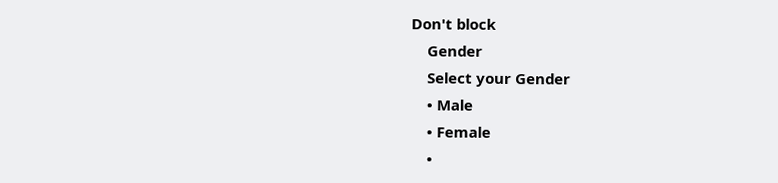Don't block
    Gender
    Select your Gender
    • Male
    • Female
    •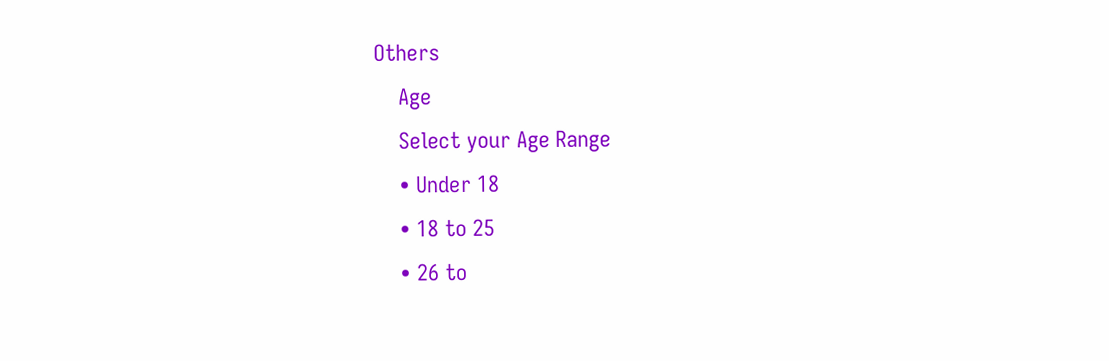Others
    Age
    Select your Age Range
    • Under 18
    • 18 to 25
    • 26 to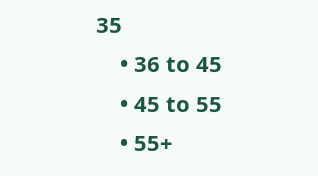35
    • 36 to 45
    • 45 to 55
    • 55+